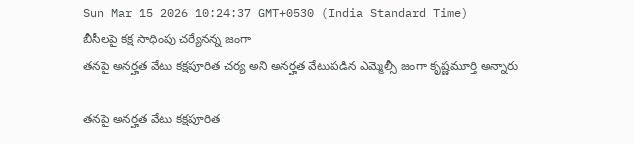Sun Mar 15 2026 10:24:37 GMT+0530 (India Standard Time)
బీసీలపై కక్ష సాధింపు చర్యేనన్న జంగా
తనపై అనర్హత వేటు కక్షపూరిత చర్య అని అనర్హత వేటుపడిన ఎమ్మెల్సీ జంగా కృష్ణమూర్తి అన్నారు

తనపై అనర్హత వేటు కక్షపూరిత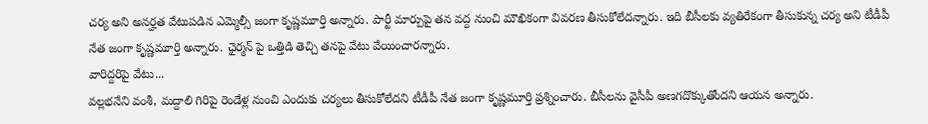చర్య అని అనర్హత వేటుపడిన ఎమ్మెల్సీ జంగా కృష్ణమూర్తి అన్నారు. పార్టీ మార్పుపై తన వద్ద నుంచి మౌఖికంగా వివరణ తీసుకోలేదన్నారు. ఇది బీసీలకు వ్యతిరేకంగా తీసుకున్న చర్య అని టీడీపీ నేత జంగా కృష్ణమూర్తి అన్నారు. ఛైర్మన్ పై ఒత్తిడి తెచ్చి తనపై వేటు వేయించారన్నారు.
వారిద్దరిపై వేటు...
వల్లభనేని వంశీ, మద్దాలి గిరిపై రెండేళ్ల నుంచి ఎందుకు చర్యలు తీసుకోలేదని టీడీపీ నేత జంగా కృష్ణమూర్తి ప్రశ్నించారు. బీసీలను వైసీపీ అణగదొక్కుతోందని ఆయన అన్నారు.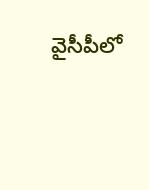వైసీపీలో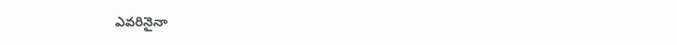ఎవరినైనా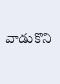వాడుకొని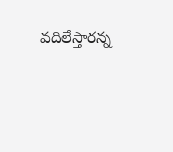వదిలేస్తారన్న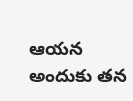ఆయన అందుకు తన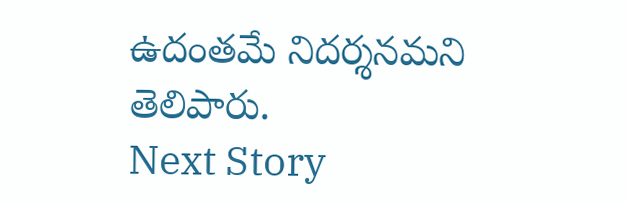ఉదంతమే నిదర్శనమని తెలిపారు.
Next Story